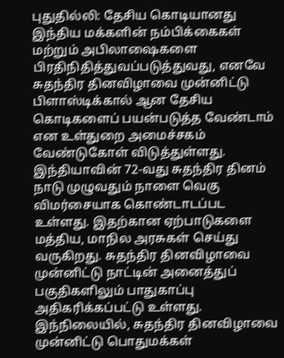புதுதில்லி: தேசிய கொடியானது இந்திய மக்களின் நம்பிக்கைகள் மற்றும் அபிலாஷைகளை பிரதிநிதித்துவப்படுத்துவது, எனவே சுதந்திர தினவிழாவை முன்னிட்டு பிளாஸ்டிக்கால் ஆன தேசிய கொடிகளைப் பயன்படுத்த வேண்டாம் என உள்துறை அமைச்சகம் வேண்டுகோள் விடுத்துள்ளது.
இந்தியாவின் 72-வது சுதந்திர தினம் நாடு முழுவதும் நாளை வெகு விமர்சையாக கொண்டாடப்பட உள்ளது. இதற்கான ஏற்பாடுகளை மத்திய, மாநில அரசுகள் செய்து வருகிறது. சுதந்திர தினவிழாவை முன்னிட்டு நாட்டின் அனைத்துப் பகுதிகளிலும் பாதுகாப்பு அதிகரிக்கப்பட்டு உள்ளது.
இந்நிலையில், சுதந்திர தினவிழாவை முன்னிட்டு பொதுமக்கள்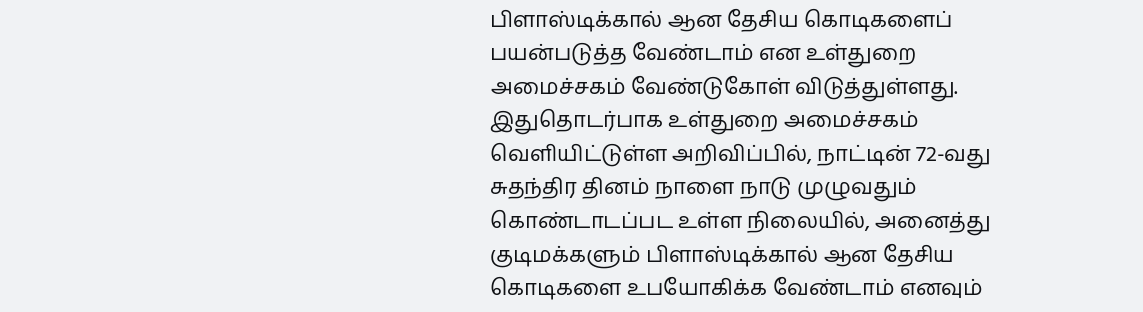பிளாஸ்டிக்கால் ஆன தேசிய கொடிகளைப் பயன்படுத்த வேண்டாம் என உள்துறை அமைச்சகம் வேண்டுகோள் விடுத்துள்ளது.
இதுதொடர்பாக உள்துறை அமைச்சகம் வெளியிட்டுள்ள அறிவிப்பில், நாட்டின் 72-வது சுதந்திர தினம் நாளை நாடு முழுவதும் கொண்டாடப்பட உள்ள நிலையில், அனைத்து குடிமக்களும் பிளாஸ்டிக்கால் ஆன தேசிய கொடிகளை உபயோகிக்க வேண்டாம் எனவும்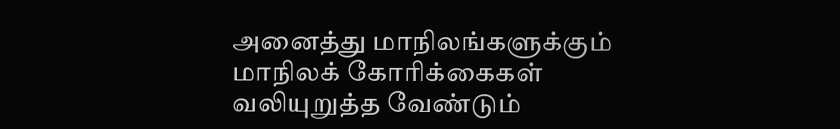அனைத்து மாநிலங்களுக்கும் மாநிலக் கோரிக்கைகள் வலியுறுத்த வேண்டும்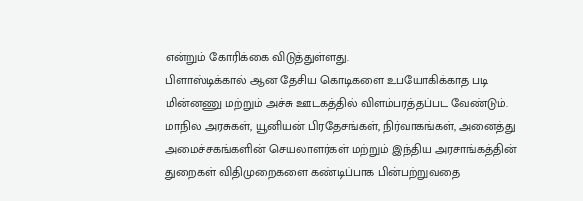என்றும் கோரிக்கை விடுத்துள்ளது.
பிளாஸ்டிக்கால் ஆன தேசிய கொடிகளை உபயோகிக்காத படி மின்னணு மற்றும் அச்சு ஊடகத்தில் விளம்பரத்தப்பட வேண்டும்.
மாநில அரசுகள், யூனியன் பிரதேசங்கள், நிர்வாகங்கள், அனைத்து அமைச்சகங்களின் செயலாளர்கள் மற்றும் இந்திய அரசாங்கத்தின் துறைகள் விதிமுறைகளை கண்டிப்பாக பின்பற்றுவதை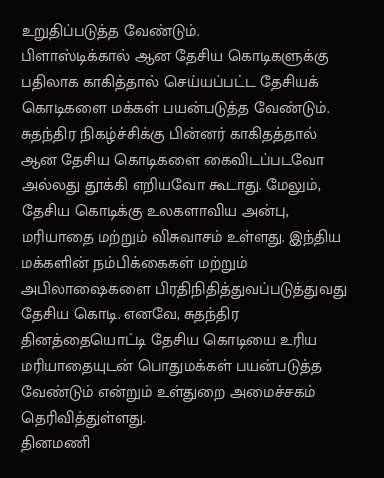உறுதிப்படுத்த வேண்டும்.
பிளாஸ்டிக்கால் ஆன தேசிய கொடிகளுக்கு பதிலாக காகித்தால் செய்யப்பட்ட தேசியக் கொடிகளை மக்கள் பயன்படுத்த வேண்டும். சுதந்திர நிகழ்ச்சிக்கு பின்னர் காகிதத்தால் ஆன தேசிய கொடிகளை கைவிடப்படவோ அல்லது தூக்கி எறியவோ கூடாது. மேலும், தேசிய கொடிக்கு உலகளாவிய அன்பு, மரியாதை மற்றும் விசுவாசம் உள்ளது. இந்திய மக்களின் நம்பிக்கைகள் மற்றும் அபிலாஷைகளை பிரதிநிதித்துவப்படுத்துவது தேசிய கொடி. எனவே, சுதந்திர தினத்தையொட்டி தேசிய கொடியை உரிய மரியாதையுடன் பொதுமக்கள் பயன்படுத்த வேண்டும் என்றும் உள்துறை அமைச்சகம் தெரிவித்துள்ளது.
தினமணி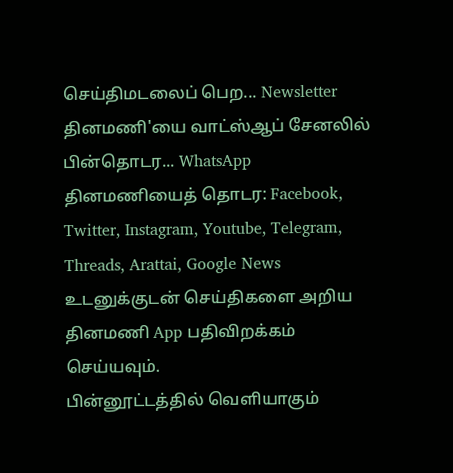செய்திமடலைப் பெற... Newsletter
தினமணி'யை வாட்ஸ்ஆப் சேனலில் பின்தொடர... WhatsApp
தினமணியைத் தொடர: Facebook, Twitter, Instagram, Youtube, Telegram, Threads, Arattai, Google News
உடனுக்குடன் செய்திகளை அறிய தினமணி App பதிவிறக்கம் செய்யவும்.
பின்னூட்டத்தில் வெளியாகும்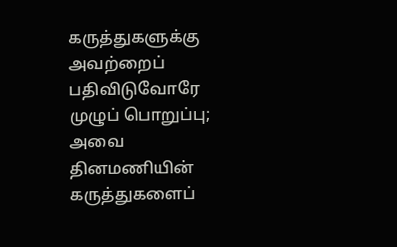கருத்துகளுக்கு அவற்றைப் பதிவிடுவோரே முழுப் பொறுப்பு; அவை தினமணியின் கருத்துகளைப்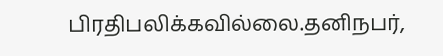பிரதிபலிக்கவில்லை.தனிநபர்,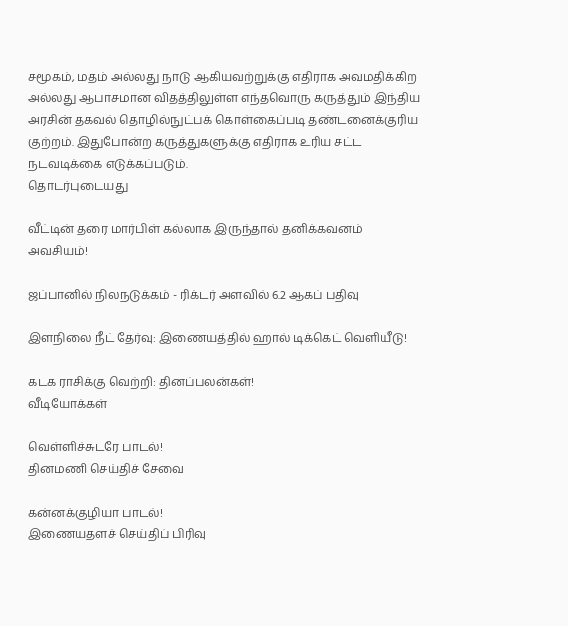சமூகம், மதம் அல்லது நாடு ஆகியவற்றுக்கு எதிராக அவமதிக்கிற அல்லது ஆபாசமான விதத்திலுள்ள எந்தவொரு கருத்தும் இந்திய அரசின் தகவல் தொழில்நுட்பக் கொள்கைப்படி தண்டனைக்குரிய குற்றம். இதுபோன்ற கருத்துகளுக்கு எதிராக உரிய சட்ட நடவடிக்கை எடுக்கப்படும்.
தொடர்புடையது

வீட்டின் தரை மார்பிள் கல்லாக இருந்தால் தனிக்கவனம் அவசியம்!

ஜப்பானில் நிலநடுக்கம் - ரிக்டர் அளவில் 6.2 ஆகப் பதிவு

இளநிலை நீட் தேர்வு: இணையத்தில் ஹால் டிக்கெட் வெளியீடு!

கடக ராசிக்கு வெற்றி: தினப்பலன்கள்!
வீடியோக்கள்

வெள்ளிச்சுடரே பாடல்!
தினமணி செய்திச் சேவை

கன்னக்குழியா பாடல்!
இணையதளச் செய்திப் பிரிவு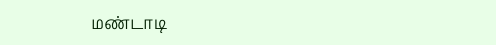மண்டாடி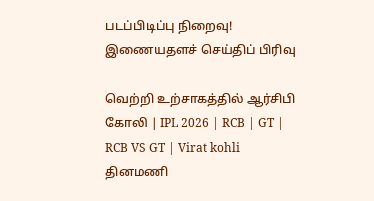படப்பிடிப்பு நிறைவு!
இணையதளச் செய்திப் பிரிவு

வெற்றி உற்சாகத்தில் ஆர்சிபி கோலி | IPL 2026 | RCB | GT | RCB VS GT | Virat kohli
தினமணி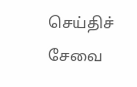செய்திச் சேவை